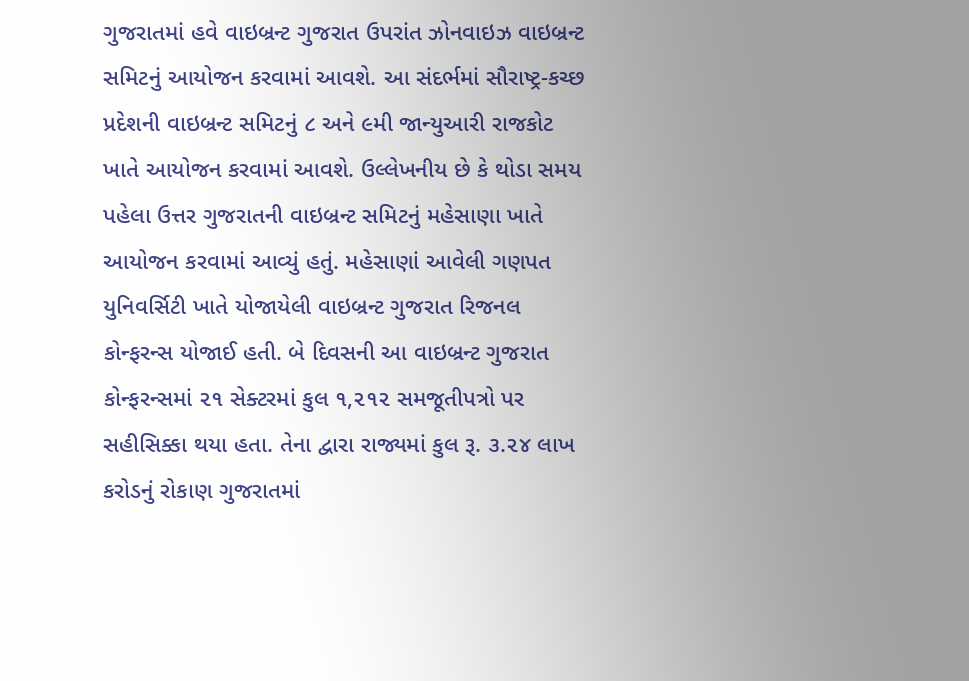ગુજરાતમાં હવે વાઇબ્રન્ટ ગુજરાત ઉપરાંત ઝોનવાઇઝ વાઇબ્રન્ટ સમિટનું આયોજન કરવામાં આવશે. આ સંદર્ભમાં સૌરાષ્ટ્ર-કચ્છ પ્રદેશની વાઇબ્રન્ટ સમિટનું ૮ અને ૯મી જાન્યુઆરી રાજકોટ ખાતે આયોજન કરવામાં આવશે. ઉલ્લેખનીય છે કે થોડા સમય પહેલા ઉત્તર ગુજરાતની વાઇબ્રન્ટ સમિટનું મહેસાણા ખાતે આયોજન કરવામાં આવ્યું હતું. મહેસાણાં આવેલી ગણપત યુનિવર્સિટી ખાતે યોજાયેલી વાઇબ્રન્ટ ગુજરાત રિજનલ કોન્ફરન્સ યોજાઈ હતી. બે દિવસની આ વાઇબ્રન્ટ ગુજરાત કોન્ફરન્સમાં ૨૧ સેક્ટરમાં કુલ ૧,૨૧૨ સમજૂતીપત્રો પર સહીસિક્કા થયા હતા. તેના દ્વારા રાજ્યમાં કુલ રૂ. ૩.૨૪ લાખ કરોડનું રોકાણ ગુજરાતમાં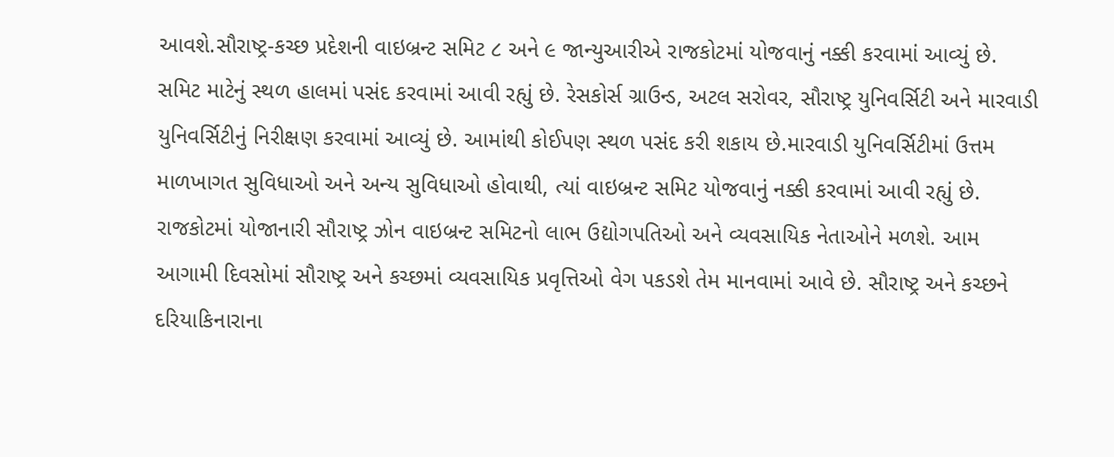આવશે.સૌરાષ્ટ્ર-કચ્છ પ્રદેશની વાઇબ્રન્ટ સમિટ ૮ અને ૯ જાન્યુઆરીએ રાજકોટમાં યોજવાનું નક્કી કરવામાં આવ્યું છે. સમિટ માટેનું સ્થળ હાલમાં પસંદ કરવામાં આવી રહ્યું છે. રેસકોર્સ ગ્રાઉન્ડ, અટલ સરોવર, સૌરાષ્ટ્ર યુનિવર્સિટી અને મારવાડી યુનિવર્સિટીનું નિરીક્ષણ કરવામાં આવ્યું છે. આમાંથી કોઈપણ સ્થળ પસંદ કરી શકાય છે.મારવાડી યુનિવર્સિટીમાં ઉત્તમ માળખાગત સુવિધાઓ અને અન્ય સુવિધાઓ હોવાથી, ત્યાં વાઇબ્રન્ટ સમિટ યોજવાનું નક્કી કરવામાં આવી રહ્યું છે. રાજકોટમાં યોજાનારી સૌરાષ્ટ્ર ઝોન વાઇબ્રન્ટ સમિટનો લાભ ઉદ્યોગપતિઓ અને વ્યવસાયિક નેતાઓને મળશે. આમ આગામી દિવસોમાં સૌરાષ્ટ્ર અને કચ્છમાં વ્યવસાયિક પ્રવૃત્તિઓ વેગ પકડશે તેમ માનવામાં આવે છે. સૌરાષ્ટ્ર અને કચ્છને દરિયાકિનારાના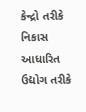કેન્દ્રો તરીકે નિકાસ આધારિત ઉદ્યોગ તરીકે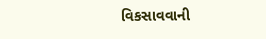વિકસાવવાની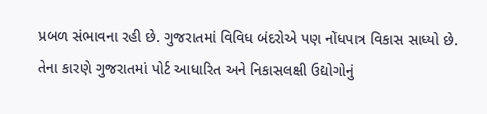પ્રબળ સંભાવના રહી છે. ગુજરાતમાં વિવિધ બંદરોએ પણ નોંધપાત્ર વિકાસ સાધ્યો છે. તેના કારણે ગુજરાતમાં પોર્ટ આધારિત અને નિકાસલક્ષી ઉદ્યોગોનું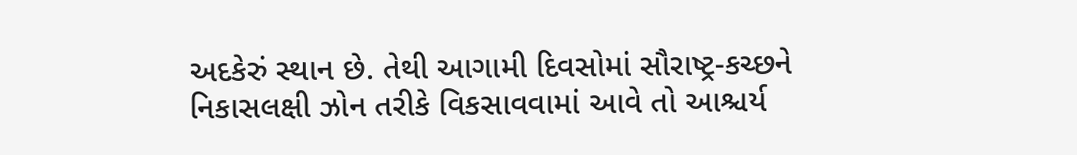અદકેરું સ્થાન છે. તેથી આગામી દિવસોમાં સૌરાષ્ટ્ર-કચ્છને નિકાસલક્ષી ઝોન તરીકે વિકસાવવામાં આવે તો આશ્ચર્ય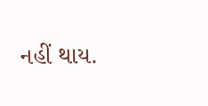નહીં થાય.